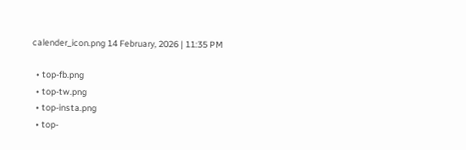calender_icon.png 14 February, 2026 | 11:35 PM

  • top-fb.png
  • top-tw.png
  • top-insta.png
  • top-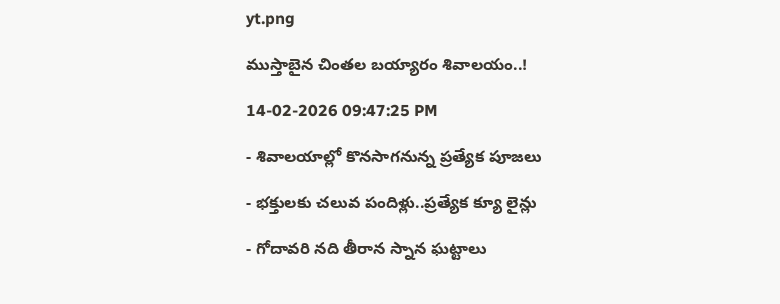yt.png

ముస్తాబైన చింతల బయ్యారం శివాలయం..!

14-02-2026 09:47:25 PM

- శివాలయాల్లో కొనసాగనున్న ప్రత్యేక పూజలు

- భక్తులకు చలువ పందిళ్లు..ప్రత్యేక క్యూ లైన్లు

- గోదావరి నది తీరాన స్నాన ఘట్టాలు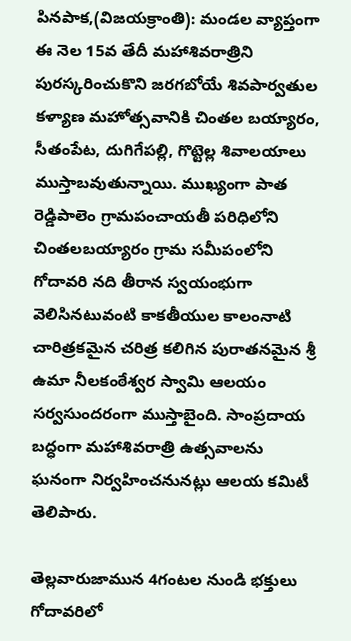పినపాక,(విజయక్రాంతి): మండల వ్యాప్తంగా ఈ నెల 15వ తేదీ మహాశివరాత్రిని పురస్కరించుకొని జరగబోయే శివపార్వతుల కళ్యాణ మహోత్సవానికి చింతల బయ్యారం, సీతంపేట, దుగిగేపల్లి, గొట్టెల్ల శివాలయాలు ముస్తాబవుతున్నాయి. ముఖ్యంగా పాత రెడ్డిపాలెం గ్రామపంచాయతీ పరిధిలోని చింతలబయ్యారం గ్రామ సమీపంలోని గోదావరి నది తీరాన స్వయంభుగా వెలిసినటువంటి కాకతీయుల కాలంనాటి చారిత్రకమైన చరిత్ర కలిగిన పురాతనమైన శ్రీ ఉమా నీలకంఠేశ్వర స్వామి ఆలయం సర్వసుందరంగా ముస్తాబైంది. సాంప్రదాయ బద్ధంగా మహాశివరాత్రి ఉత్సవాలను ఘనంగా నిర్వహించనునట్లు ఆలయ కమిటీ తెలిపారు.

తెల్లవారుజామున 4గంటల నుండి భక్తులు గోదావరిలో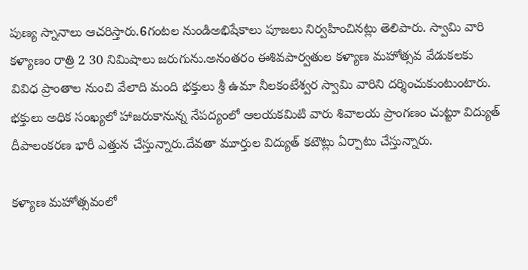పుణ్య స్నానాలు ఆచరిస్తారు.6గంటల నుండిఅభిషేకాలు పూజలు నిర్వహించినట్లు తెలిపారు. స్వామి వారి కళ్యాణం రాత్రి 2 30 నిమిషాలు జరుగును.అనంతరం ఈశివపార్వతుల కళ్యాణ మహోత్సవ వేడుకలకు వివిధ ప్రాంతాల నుంచి వేలాది మంది భక్తులు శ్రీ ఉమా నీలకంటేశ్వర స్వామి వారిని దర్శించుకుంటుంటారు. భక్తులు అధిక సంఖ్యలో హాజరుకానున్న నేపద్యంలో ఆలయకమిటి వారు శివాలయ ప్రాంగణం చుట్టూ విద్యుత్ దీపాలంకరణ భారీ ఎత్తున చేస్తున్నారు.దేవతా మూర్తుల విద్యుత్ కటౌట్లు ఏర్పాటు చేస్తున్నారు.

కళ్యాణ మహోత్సవంలో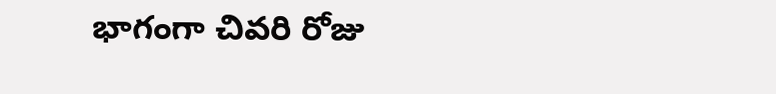భాగంగా చివరి రోజు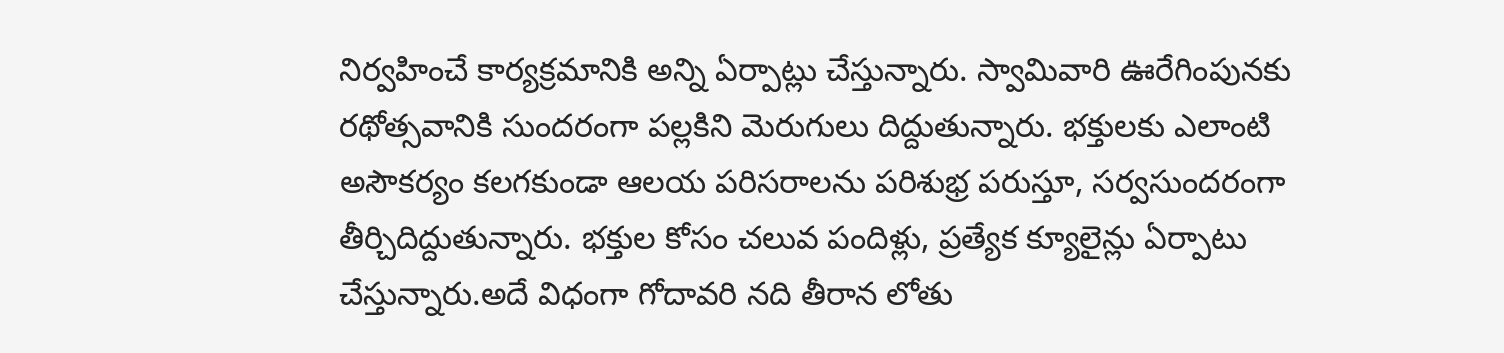నిర్వహించే కార్యక్రమానికి అన్ని ఏర్పాట్లు చేస్తున్నారు. స్వామివారి ఊరేగింపునకు రథోత్సవానికి సుందరంగా పల్లకిని మెరుగులు దిద్దుతున్నారు. భక్తులకు ఎలాంటి అసౌకర్యం కలగకుండా ఆలయ పరిసరాలను పరిశుభ్ర పరుస్తూ, సర్వసుందరంగా తీర్చిదిద్దుతున్నారు. భక్తుల కోసం చలువ పందిళ్లు, ప్రత్యేక క్యూలైన్లు ఏర్పాటు చేస్తున్నారు.అదే విధంగా గోదావరి నది తీరాన లోతు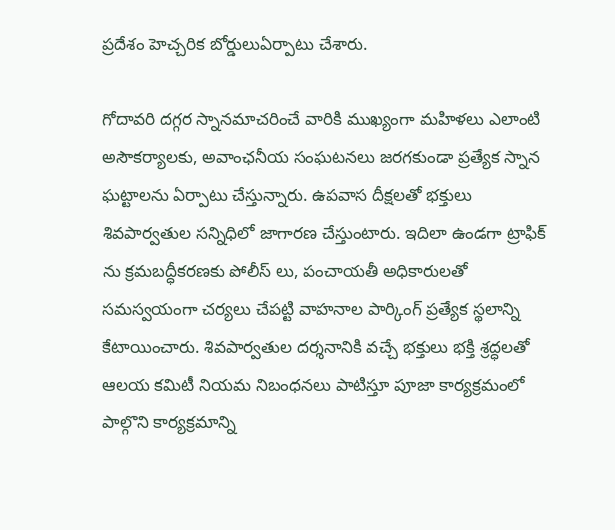ప్రదేశం హెచ్చరిక బోర్డులుఏర్పాటు చేశారు.

గోదావరి దగ్గర స్నానమాచరించే వారికి ముఖ్యంగా మహిళలు ఎలాంటి అసౌకర్యాలకు, అవాంఛనీయ సంఘటనలు జరగకుండా ప్రత్యేక స్నాన ఘట్టాలను ఏర్పాటు చేస్తున్నారు. ఉపవాస దీక్షలతో భక్తులు శివపార్వతుల సన్నిధిలో జాగారణ చేస్తుంటారు. ఇదిలా ఉండగా ట్రాఫిక్ ను క్రమబద్ధీకరణకు పోలీస్ లు, పంచాయతీ అధికారులతో సమస్వయంగా చర్యలు చేపట్టి వాహనాల పార్కింగ్ ప్రత్యేక స్థలాన్ని కేటాయించారు. శివపార్వతుల దర్శనానికి వచ్చే భక్తులు భక్తి శ్రద్ధలతో ఆలయ కమిటీ నియమ నిబంధనలు పాటిస్తూ పూజా కార్యక్రమంలో పాల్గొని కార్యక్రమాన్ని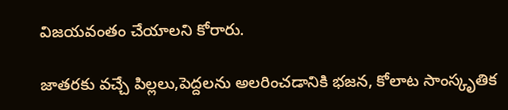విజయవంతం చేయాలని కోరారు.

జాతరకు వచ్చే పిల్లలు,పెద్దలను అలరించడానికి భజన, కోలాట సాంస్కృతిక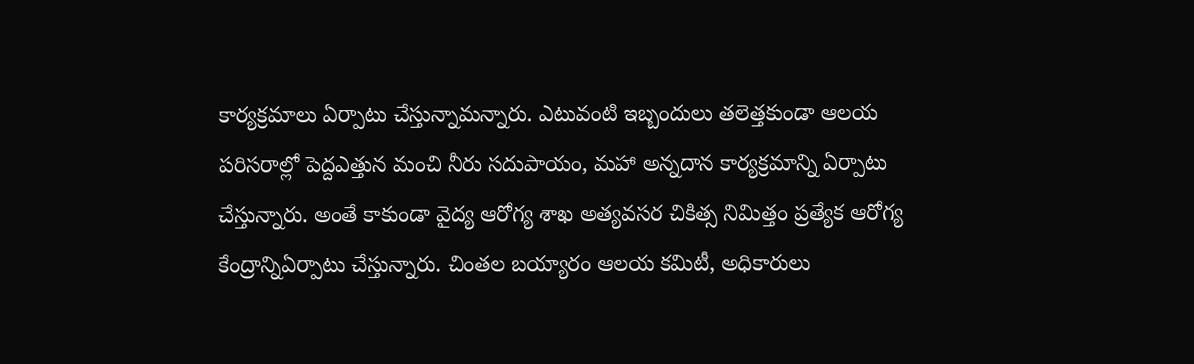కార్యక్రమాలు ఏర్పాటు చేస్తున్నామన్నారు. ఎటువంటి ఇబ్బందులు తలెత్తకుండా ఆలయ పరిసరాల్లో పెద్దఎత్తున మంచి నీరు సదుపాయం, మహా అన్నదాన కార్యక్రమాన్ని ఏర్పాటు చేస్తున్నారు. అంతే కాకుండా వైద్య ఆరోగ్య శాఖ అత్యవసర చికిత్స నిమిత్తం ప్రత్యేక ఆరోగ్య కేంద్రాన్నిఏర్పాటు చేస్తున్నారు. చింతల బయ్యారం ఆలయ కమిటీ, అధికారులు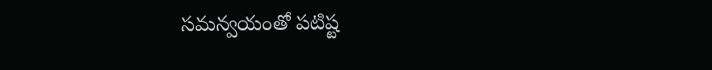సమన్వయంతో పటిష్ట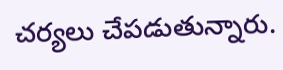చర్యలు చేపడుతున్నారు.